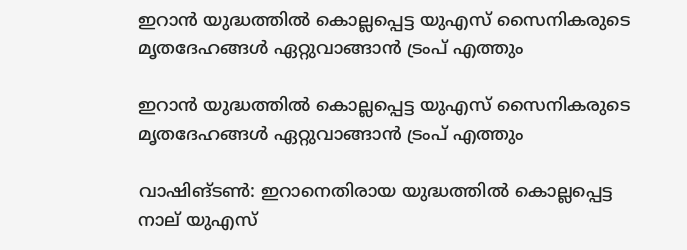ഇറാന്‍ യുദ്ധത്തില്‍ കൊല്ലപ്പെട്ട യുഎസ് സൈനികരുടെ മൃതദേഹങ്ങള്‍ ഏറ്റുവാങ്ങാന്‍ ട്രംപ് എത്തും

ഇറാന്‍ യുദ്ധത്തില്‍ കൊല്ലപ്പെട്ട യുഎസ് സൈനികരുടെ മൃതദേഹങ്ങള്‍ ഏറ്റുവാങ്ങാന്‍ ട്രംപ് എത്തും

വാഷിങ്ടണ്‍: ഇറാനെതിരായ യുദ്ധത്തില്‍ കൊല്ലപ്പെട്ട നാല് യുഎസ്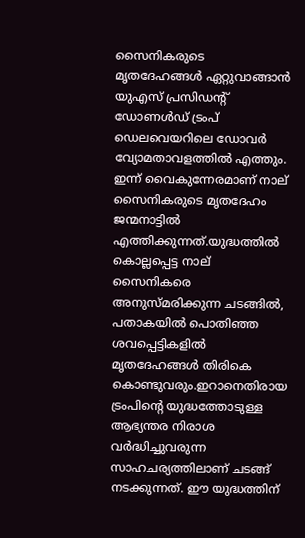സൈനികരുടെ മൃതദേഹങ്ങള്‍ ഏറ്റുവാങ്ങാന്‍ യുഎസ് പ്രസിഡന്റ് ഡോണള്‍ഡ് ട്രംപ് ഡെലവെയറിലെ ഡോവര്‍ വ്യോമതാവളത്തില്‍ എത്തും. ഇന്ന് വൈകുന്നേരമാണ് നാല് സൈനികരുടെ മൃതദേഹം ജന്മനാട്ടില്‍ എത്തിക്കുന്നത്.യുദ്ധത്തില്‍ കൊല്ലപ്പെട്ട നാല് സൈനികരെ അനുസ്മരിക്കുന്ന ചടങ്ങില്‍, പതാകയില്‍ പൊതിഞ്ഞ ശവപ്പെട്ടികളില്‍ മൃതദേഹങ്ങള്‍ തിരികെ കൊണ്ടുവരും.ഇറാനെതിരായ ട്രംപിന്റെ യുദ്ധത്തോടുള്ള ആഭ്യന്തര നിരാശ വര്‍ദ്ധിച്ചുവരുന്ന സാഹചര്യത്തിലാണ് ചടങ്ങ് നടക്കുന്നത്. ഈ യുദ്ധത്തിന്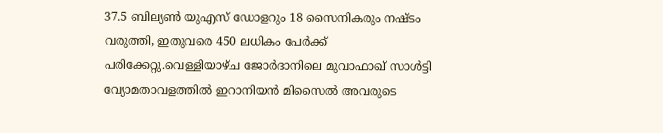37.5 ബില്യണ്‍ യുഎസ് ഡോളറും 18 സൈനികരും നഷ്ടം വരുത്തി, ഇതുവരെ 450 ലധികം പേര്‍ക്ക് പരിക്കേറ്റു.വെള്ളിയാഴ്ച ജോര്‍ദാനിലെ മുവാഫാഖ് സാള്‍ട്ടി വ്യോമതാവളത്തില്‍ ഇറാനിയന്‍ മിസൈല്‍ അവരുടെ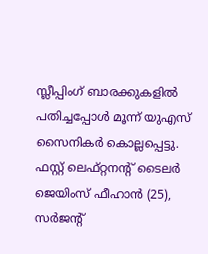സ്ലീപ്പിംഗ് ബാരക്കുകളില്‍ പതിച്ചപ്പോള്‍ മൂന്ന് യുഎസ് സൈനികര്‍ കൊല്ലപ്പെട്ടു. ഫസ്റ്റ് ലെഫ്റ്റനന്റ് ടൈലര്‍ ജെയിംസ് ഫീഹാന്‍ (25), സര്‍ജന്റ്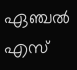ഏഞ്ചല്‍ എസ്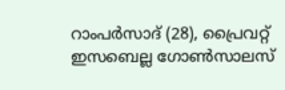റാംപര്‍സാദ് (28), പ്രൈവറ്റ് ഇസബെല്ല ഗോണ്‍സാലസ്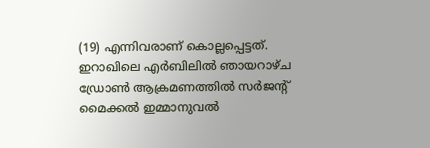(19) എന്നിവരാണ് കൊല്ലപ്പെട്ടത്. ഇറാഖിലെ എര്‍ബിലില്‍ ഞായറാഴ്ച ഡ്രോണ്‍ ആക്രമണത്തില്‍ സര്‍ജന്റ് മൈക്കല്‍ ഇമ്മാനുവല്‍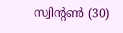സ്വിന്റണ്‍ (30)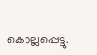കൊല്ലപ്പെട്ടു.